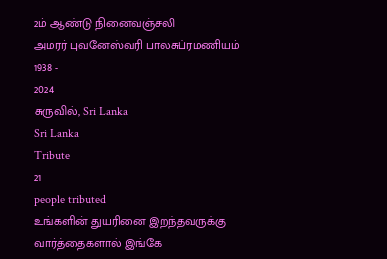2ம் ஆண்டு நினைவஞ்சலி
அமரர் புவனேஸ்வரி பாலசுப்ரமணியம்
1938 -
2024
சுருவில், Sri Lanka
Sri Lanka
Tribute
21
people tributed
உங்களின் துயரினை இறந்தவருக்கு வார்த்தைகளால் இங்கே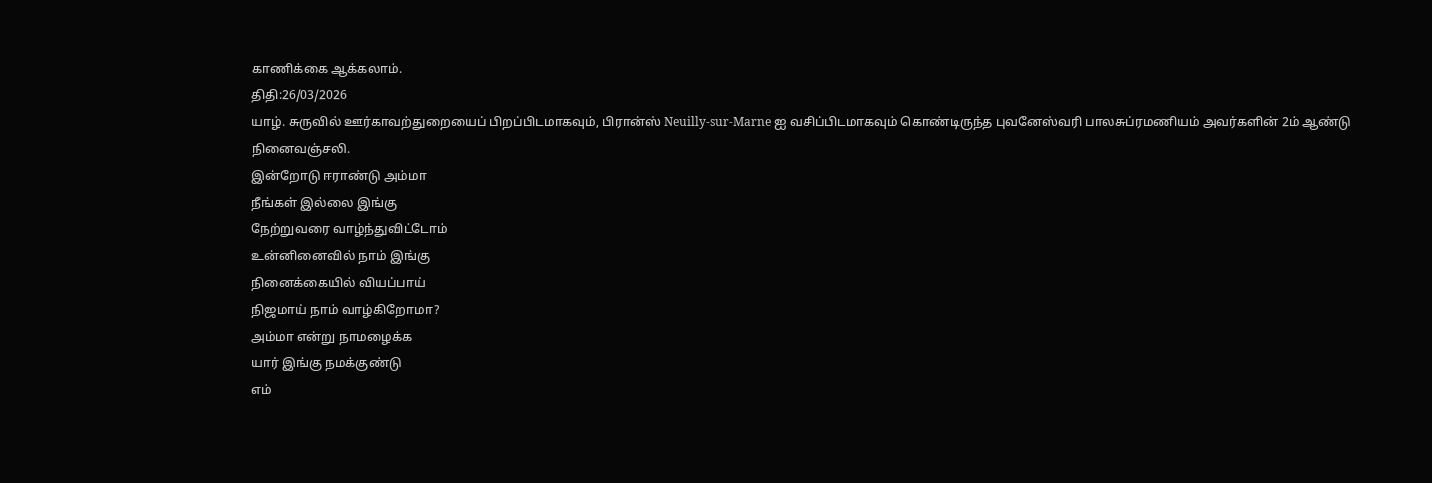காணிக்கை ஆக்கலாம்.
திதி:26/03/2026
யாழ். சுருவில் ஊர்காவற்துறையைப் பிறப்பிடமாகவும், பிரான்ஸ் Neuilly-sur-Marne ஐ வசிப்பிடமாகவும் கொண்டிருந்த புவனேஸ்வரி பாலசுப்ரமணியம் அவர்களின் 2ம் ஆண்டு நினைவஞ்சலி.
இன்றோடு ஈராண்டு அம்மா
நீங்கள் இல்லை இங்கு
நேற்றுவரை வாழ்ந்துவிட்டோம்
உன்னினைவில் நாம் இங்கு
நினைக்கையில் வியப்பாய்
நிஜமாய் நாம் வாழ்கிறோமா?
அம்மா என்று நாமழைக்க
யார் இங்கு நமக்குண்டு
எம்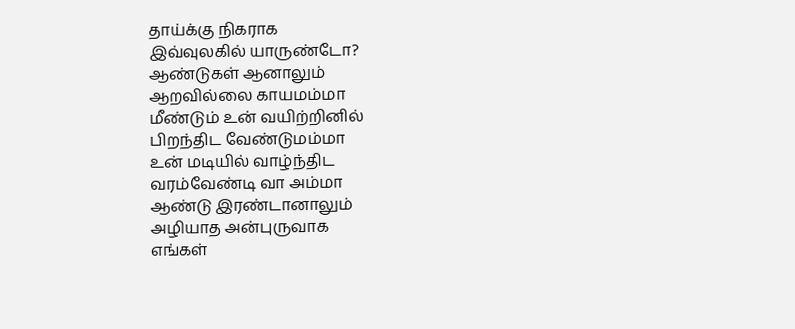தாய்க்கு நிகராக
இவ்வுலகில் யாருண்டோ?
ஆண்டுகள் ஆனாலும்
ஆறவில்லை காயமம்மா
மீண்டும் உன் வயிற்றினில்
பிறந்திட வேண்டுமம்மா
உன் மடியில் வாழ்ந்திட
வரம்வேண்டி வா அம்மா
ஆண்டு இரண்டானாலும்
அழியாத அன்புருவாக
எங்கள்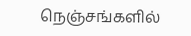நெஞ்சங்களில்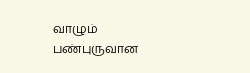வாழும்
பண்புருவான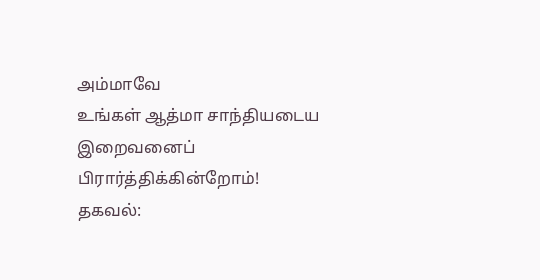அம்மாவே
உங்கள் ஆத்மா சாந்தியடைய
இறைவனைப் பிரார்த்திக்கின்றோம்!
தகவல்: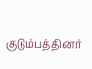குடும்பத்தினர்